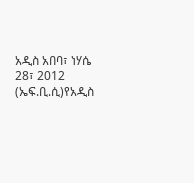አዲስ አበባ፣ ነሃሴ 28፣ 2012 (ኤፍ.ቢ.ሲ)የአዲስ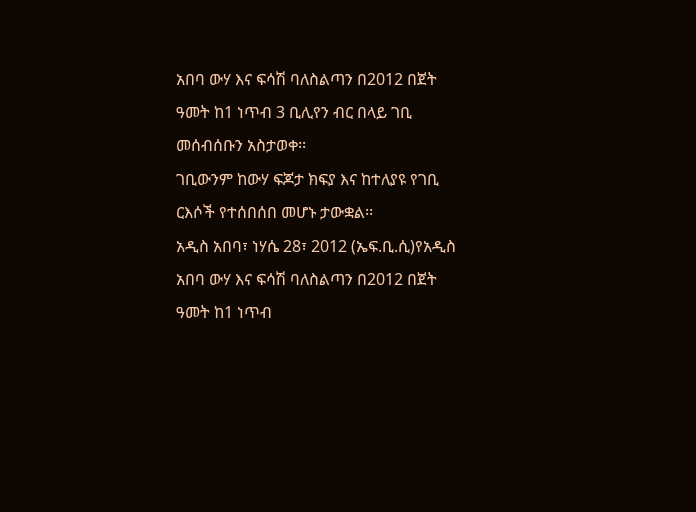አበባ ውሃ እና ፍሳሽ ባለስልጣን በ2012 በጀት ዓመት ከ1 ነጥብ 3 ቢሊየን ብር በላይ ገቢ መሰብሰቡን አስታወቀ፡፡
ገቢውንም ከውሃ ፍጆታ ክፍያ እና ከተለያዩ የገቢ ርእሶች የተሰበሰበ መሆኑ ታውቋል፡፡
አዲስ አበባ፣ ነሃሴ 28፣ 2012 (ኤፍ.ቢ.ሲ)የአዲስ አበባ ውሃ እና ፍሳሽ ባለስልጣን በ2012 በጀት ዓመት ከ1 ነጥብ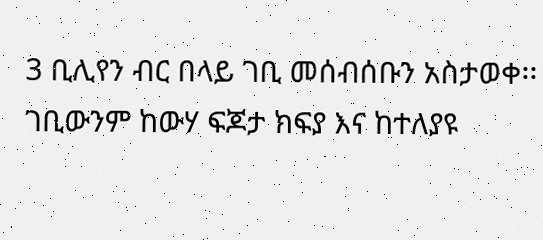3 ቢሊየን ብር በላይ ገቢ መሰብሰቡን አስታወቀ፡፡
ገቢውንም ከውሃ ፍጆታ ክፍያ እና ከተለያዩ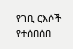የገቢ ርእሶች የተሰበሰበ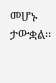መሆኑ ታውቋል፡፡